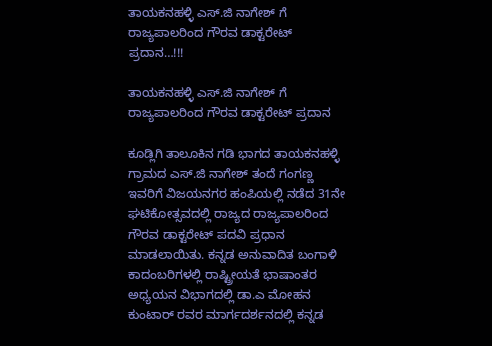ತಾಯಕನಹಳ್ಳಿ ಎಸ್.ಜಿ ನಾಗೇಶ್ ಗೆ ರಾಜ್ಯಪಾಲರಿಂದ ಗೌರವ ಡಾಕ್ಟರೇಟ್ ಪ್ರದಾನ…!!!

ತಾಯಕನಹಳ್ಳಿ ಎಸ್.ಜಿ ನಾಗೇಶ್ ಗೆ ರಾಜ್ಯಪಾಲರಿಂದ ಗೌರವ ಡಾಕ್ಟರೇಟ್ ಪ್ರದಾನ

ಕೂಡ್ಲಿಗಿ ತಾಲೂಕಿನ ಗಡಿ ಭಾಗದ ತಾಯಕನಹಳ್ಳಿ ಗ್ರಾಮದ ಎಸ್.ಜಿ ನಾಗೇಶ್ ತಂದೆ ಗಂಗಣ್ಣ ಇವರಿಗೆ ವಿಜಯನಗರ ಹಂಪಿಯಲ್ಲಿ ನಡೆದ 31ನೇ ಘಟಿಕೋತ್ಸವದಲ್ಲಿ ರಾಜ್ಯದ ರಾಜ್ಯಪಾಲರಿಂದ ಗೌರವ ಡಾಕ್ಟರೇಟ್ ಪದವಿ ಪ್ರಧಾನ ಮಾಡಲಾಯಿತು. ಕನ್ನಡ ಅನುವಾದಿತ ಬಂಗಾಳಿ ಕಾದಂಬರಿಗಳಲ್ಲಿ ರಾಷ್ಟ್ರೀಯತೆ ಭಾಷಾಂತರ ಅಧ್ಯಯನ ವಿಭಾಗದಲ್ಲಿ ಡಾ.ಎ ಮೋಹನ ಕುಂಟಾರ್ ರವರ ಮಾರ್ಗದರ್ಶನದಲ್ಲಿ ಕನ್ನಡ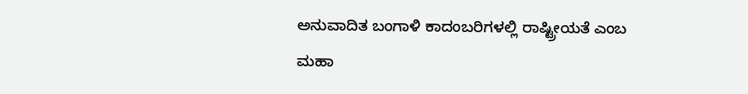ಅನುವಾದಿತ ಬಂಗಾಳಿ ಕಾದಂಬರಿಗಳಲ್ಲಿ ರಾಷ್ಟ್ರೀಯತೆ ಎಂಬ ಮಹಾ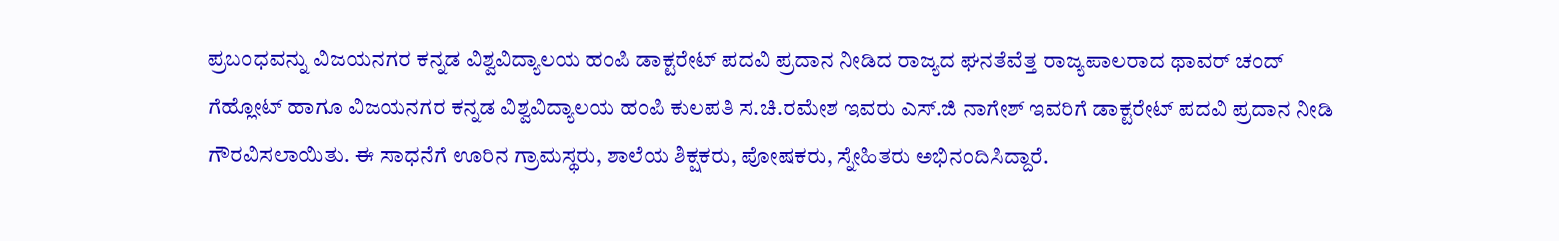ಪ್ರಬಂಧವನ್ನು ವಿಜಯನಗರ ಕನ್ನಡ ವಿಶ್ವವಿದ್ಯಾಲಯ ಹಂಪಿ ಡಾಕ್ಟರೇಟ್ ಪದವಿ ಪ್ರದಾನ ನೀಡಿದ ರಾಜ್ಯದ ಘನತೆವೆತ್ತ ರಾಜ್ಯಪಾಲರಾದ ಥಾವರ್ ಚಂದ್ ಗೆಹ್ಲೋಟ್ ಹಾಗೂ ವಿಜಯನಗರ ಕನ್ನಡ ವಿಶ್ವವಿದ್ಯಾಲಯ ಹಂಪಿ ಕುಲಪತಿ ಸ.ಚಿ.ರಮೇಶ ಇವರು ಎಸ್.ಜಿ ನಾಗೇಶ್ ಇವರಿಗೆ ಡಾಕ್ಟರೇಟ್ ಪದವಿ ಪ್ರದಾನ ನೀಡಿ ಗೌರವಿಸಲಾಯಿತು. ಈ ಸಾಧನೆಗೆ ಊರಿನ ಗ್ರಾಮಸ್ಥರು, ಶಾಲೆಯ ಶಿಕ್ಷಕರು, ಪೋಷಕರು, ಸ್ನೇಹಿತರು ಅಭಿನಂದಿಸಿದ್ದಾರೆ.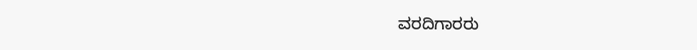ವರದಿಗಾರರು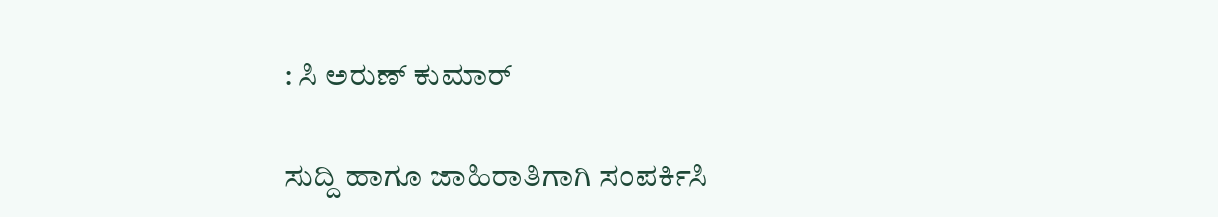: ಸಿ ಅರುಣ್ ಕುಮಾರ್

ಸುದ್ದಿ ಹಾಗೂ ಜಾಹಿರಾತಿಗಾಗಿ ಸಂಪರ್ಕಿಸಿ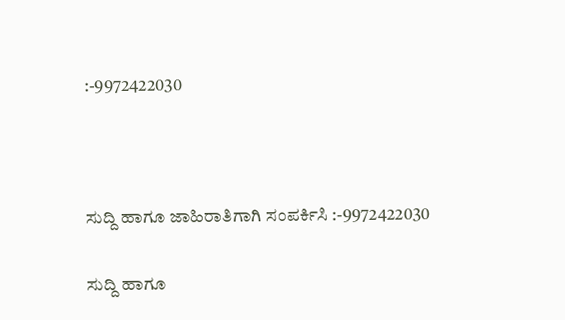:-9972422030



ಸುದ್ದಿ ಹಾಗೂ ಜಾಹಿರಾತಿಗಾಗಿ ಸಂಪರ್ಕಿಸಿ :-9972422030

ಸುದ್ದಿ ಹಾಗೂ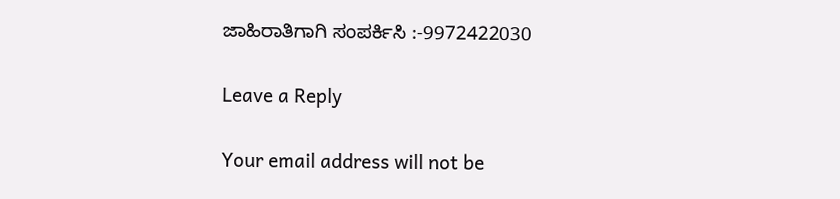ಜಾಹಿರಾತಿಗಾಗಿ ಸಂಪರ್ಕಿಸಿ :-9972422030

Leave a Reply

Your email address will not be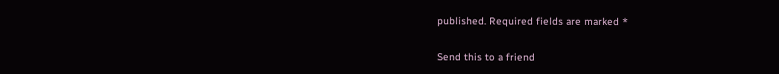published. Required fields are marked *

Send this to a friend